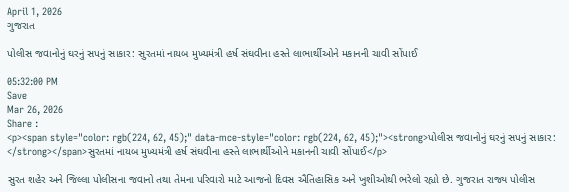April 1, 2026
ગુજરાત

પોલીસ જવાનોનું ઘરનું સપનું સાકાર: સુરતમાં નાયબ મુખ્યમંત્રી હર્ષ સંઘવીના હસ્તે લાભાર્થીઓને મકાનની ચાવી સોંપાઈ

05:32:00 PM
Save
Mar 26, 2026
Share :
<p><span style="color: rgb(224, 62, 45);" data-mce-style="color: rgb(224, 62, 45);"><strong>પોલીસ જવાનોનું ઘરનું સપનું સાકાર: </strong></span>સુરતમાં નાયબ મુખ્યમંત્રી હર્ષ સંઘવીના હસ્તે લાભાર્થીઓને મકાનની ચાવી સોંપાઈ</p>

સુરત શહેર અને જિલ્લા પોલીસના જવાનો તથા તેમના પરિવારો માટે આજનો દિવસ ઐતિહાસિક અને ખુશીઓથી ભરેલો રહ્યો છે. ગુજરાત રાજ્ય પોલીસ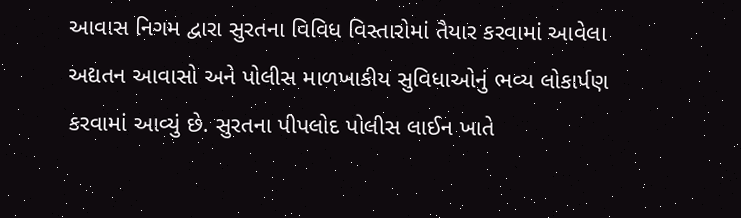આવાસ નિગમ દ્વારા સુરતના વિવિધ વિસ્તારોમાં તૈયાર કરવામાં આવેલા અદ્યતન આવાસો અને પોલીસ માળખાકીય સુવિધાઓનું ભવ્ય લોકાર્પણ કરવામાં આવ્યું છે. સુરતના પીપલોદ પોલીસ લાઈન ખાતે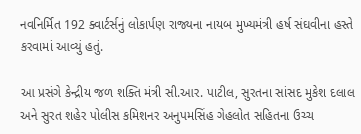નવનિર્મિત 192 ક્વાર્ટર્સનું લોકાર્પણ રાજ્યના નાયબ મુખ્યમંત્રી હર્ષ સંઘવીના હસ્તે કરવામાં આવ્યું હતું.

આ પ્રસંગે કેન્દ્રીય જળ શક્તિ મંત્રી સી.આર. પાટીલ, સુરતના સાંસદ મુકેશ દલાલ અને સુરત શહેર પોલીસ કમિશનર અનુપમસિંહ ગેહલોત સહિતના ઉચ્ચ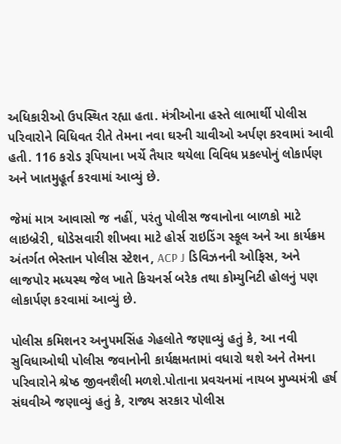અધિકારીઓ ઉપસ્થિત રહ્યા હતા. મંત્રીઓના હસ્તે લાભાર્થી પોલીસ પરિવારોને વિધિવત રીતે તેમના નવા ઘરની ચાવીઓ અર્પણ કરવામાં આવી હતી. 116 કરોડ રૂપિયાના ખર્ચે તૈયાર થયેલા વિવિધ પ્રકલ્પોનું લોકાર્પણ અને ખાતમુહૂર્ત કરવામાં આવ્યું છે.

જેમાં માત્ર આવાસો જ નહીં, પરંતુ પોલીસ જવાનોના બાળકો માટે લાઇબ્રેરી, ઘોડેસવારી શીખવા માટે હોર્સ રાઇડિંગ સ્કૂલ અને આ કાર્યક્રમ અંતર્ગત ભેસ્તાન પોલીસ સ્ટેશન, ACP J ડિવિઝનની ઓફિસ, અને લાજપોર મધ્યસ્થ જેલ ખાતે કિચનર્સ બરેક તથા કોમ્યુનિટી હોલનું પણ લોકાર્પણ કરવામાં આવ્યું છે.

પોલીસ કમિશનર અનુપમસિંહ ગેહલોતે જણાવ્યું હતું કે, આ નવી સુવિધાઓથી પોલીસ જવાનોની કાર્યક્ષમતામાં વધારો થશે અને તેમના પરિવારોને શ્રેષ્ઠ જીવનશૈલી મળશે.પોતાના પ્રવચનમાં નાયબ મુખ્યમંત્રી હર્ષ સંઘવીએ જણાવ્યું હતું કે, રાજ્ય સરકાર પોલીસ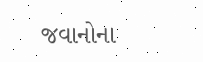જવાનોના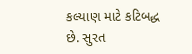કલ્યાણ માટે કટિબદ્ધ છે. સુરત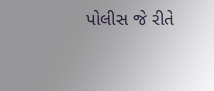પોલીસ જે રીતે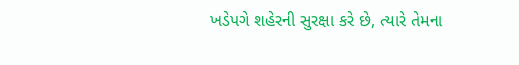ખડેપગે શહેરની સુરક્ષા કરે છે, ત્યારે તેમના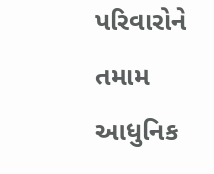પરિવારોને તમામ આધુનિક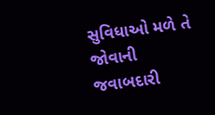સુવિધાઓ મળે તે જોવાની જવાબદારી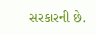સરકારની છે.